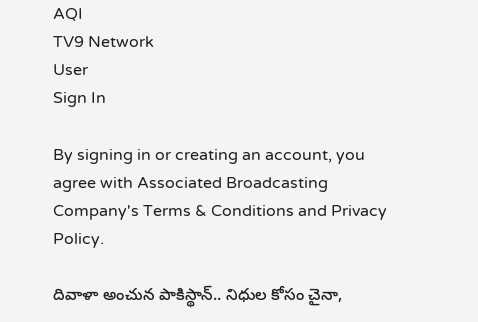AQI
TV9 Network
User
Sign In

By signing in or creating an account, you agree with Associated Broadcasting Company's Terms & Conditions and Privacy Policy.

దివాళా అంచున పాకిస్థాన్.. నిధుల కోసం చైనా,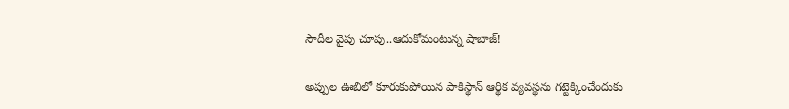సౌదీల వైపు చూపు..ఆదుకోమంటున్న షాబాజ్!

అప్పుల ఊబిలో కూరుకుపోయిన పాకిస్థాన్ ఆర్థిక వ్యవస్థను గట్టెక్కించేందుకు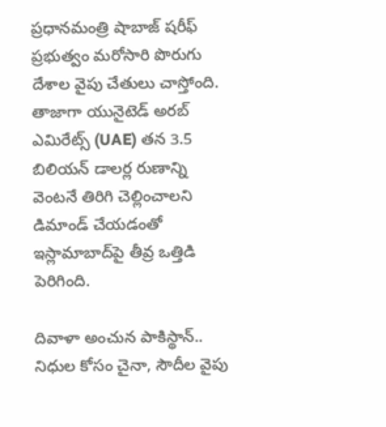ప్రధానమంత్రి షాబాజ్ షరీఫ్ ప్రభుత్వం మరోసారి పొరుగు దేశాల వైపు చేతులు చాస్తోంది. తాజాగా యునైటెడ్ అరబ్ ఎమిరేట్స్ (UAE) తన 3.5 బిలియన్ డాలర్ల రుణాన్ని వెంటనే తిరిగి చెల్లించాలని డిమాండ్ చేయడంతో ఇస్లామాబాద్‌పై తీవ్ర ఒత్తిడి పెరిగింది.

దివాళా అంచున పాకిస్థాన్.. నిధుల కోసం చైనా, సౌదీల వైపు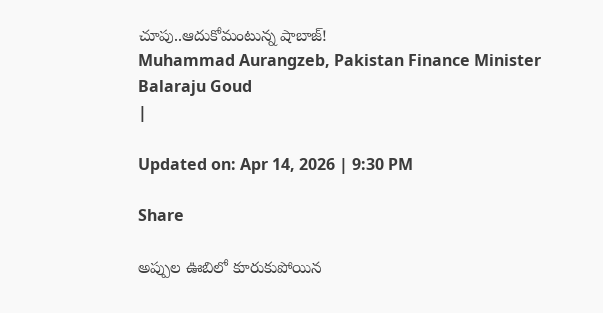చూపు..ఆదుకోమంటున్న షాబాజ్!
Muhammad Aurangzeb, Pakistan Finance Minister
Balaraju Goud
|

Updated on: Apr 14, 2026 | 9:30 PM

Share

అప్పుల ఊబిలో కూరుకుపోయిన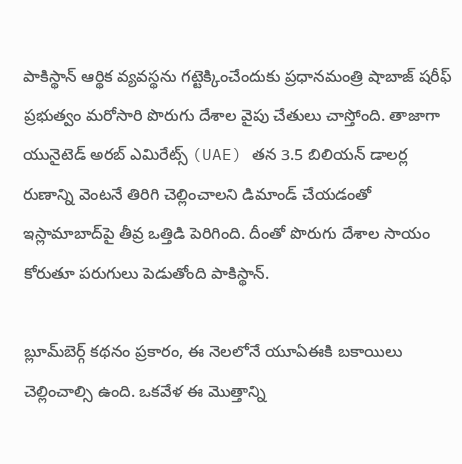పాకిస్థాన్ ఆర్థిక వ్యవస్థను గట్టెక్కించేందుకు ప్రధానమంత్రి షాబాజ్ షరీఫ్ ప్రభుత్వం మరోసారి పొరుగు దేశాల వైపు చేతులు చాస్తోంది. తాజాగా యునైటెడ్ అరబ్ ఎమిరేట్స్ (UAE) తన 3.5 బిలియన్ డాలర్ల రుణాన్ని వెంటనే తిరిగి చెల్లించాలని డిమాండ్ చేయడంతో ఇస్లామాబాద్‌పై తీవ్ర ఒత్తిడి పెరిగింది. దీంతో పొరుగు దేశాల సాయం కోరుతూ పరుగులు పెడుతోంది పాకిస్థాన్.

బ్లూమ్‌బెర్గ్ కథనం ప్రకారం, ఈ నెలలోనే యూఏఈకి బకాయిలు చెల్లించాల్సి ఉంది. ఒకవేళ ఈ మొత్తాన్ని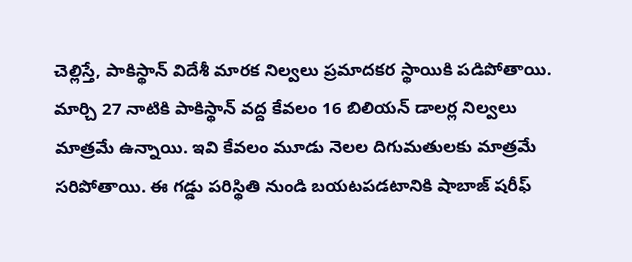చెల్లిస్తే, పాకిస్థాన్ విదేశీ మారక నిల్వలు ప్రమాదకర స్థాయికి పడిపోతాయి. మార్చి 27 నాటికి పాకిస్థాన్ వద్ద కేవలం 16 బిలియన్ డాలర్ల నిల్వలు మాత్రమే ఉన్నాయి. ఇవి కేవలం మూడు నెలల దిగుమతులకు మాత్రమే సరిపోతాయి. ఈ గడ్డు పరిస్థితి నుండి బయటపడటానికి షాబాజ్ షరీఫ్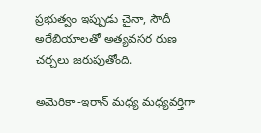ప్రభుత్వం ఇప్పుడు చైనా, సౌదీ అరేబియాలతో అత్యవసర రుణ చర్చలు జరుపుతోంది.

అమెరికా-ఇరాన్ మధ్య మధ్యవర్తిగా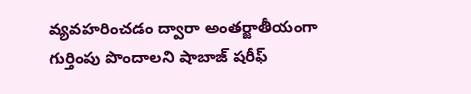వ్యవహరించడం ద్వారా అంతర్జాతీయంగా గుర్తింపు పొందాలని షాబాజ్ షరీఫ్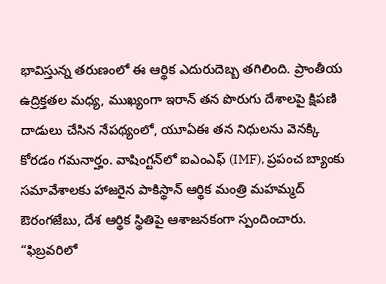భావిస్తున్న తరుణంలో ఈ ఆర్థిక ఎదురుదెబ్బ తగిలింది. ప్రాంతీయ ఉద్రిక్తతల మధ్య, ముఖ్యంగా ఇరాన్ తన పొరుగు దేశాలపై క్షిపణి దాడులు చేసిన నేపథ్యంలో, యూఏఈ తన నిధులను వెనక్కి కోరడం గమనార్హం. వాషింగ్టన్‌లో ఐఎంఎఫ్ (IMF), ప్రపంచ బ్యాంకు సమావేశాలకు హాజరైన పాకిస్థాన్ ఆర్థిక మంత్రి మహమ్మద్ ఔరంగజేబు, దేశ ఆర్థిక స్థితిపై ఆశాజనకంగా స్పందించారు. “ఫిబ్రవరిలో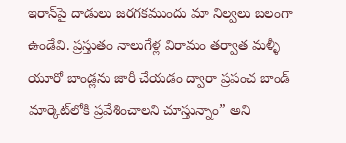ఇరాన్‌పై దాడులు జరగకముందు మా నిల్వలు బలంగా ఉండేవి. ప్రస్తుతం నాలుగేళ్ల విరామం తర్వాత మళ్ళీ యూరో బాండ్లను జారీ చేయడం ద్వారా ప్రపంచ బాండ్ మార్కెట్‌లోకి ప్రవేశించాలని చూస్తున్నాం” అని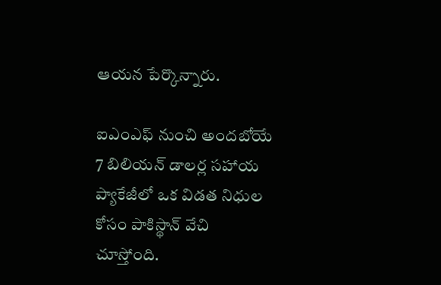ఆయన పేర్కొన్నారు.

ఐఎంఎఫ్ నుంచి అందబోయే 7 బిలియన్ డాలర్ల సహాయ ప్యాకేజీలో ఒక విడత నిధుల కోసం పాకిస్థాన్ వేచి చూస్తోంది.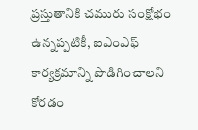ప్రస్తుతానికి చమురు సంక్షోభం ఉన్నప్పటికీ, ఐఎంఎఫ్ కార్యక్రమాన్ని పొడిగించాలని కోరడం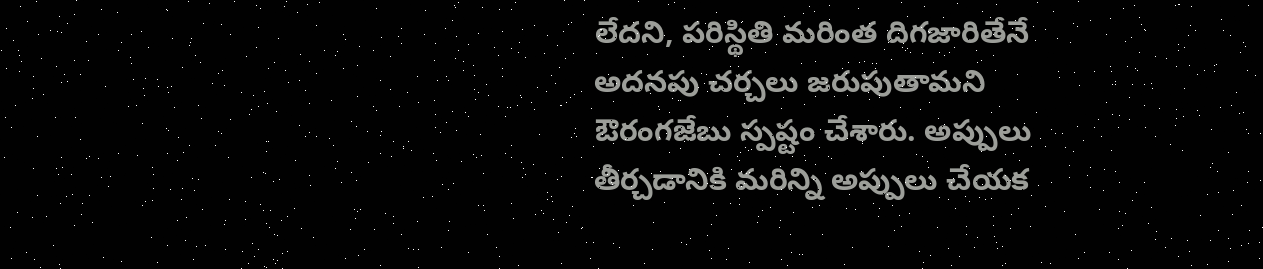లేదని, పరిస్థితి మరింత దిగజారితేనే అదనపు చర్చలు జరుపుతామని ఔరంగజేబు స్పష్టం చేశారు. అప్పులు తీర్చడానికి మరిన్ని అప్పులు చేయక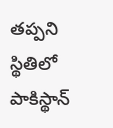తప్పని స్థితిలో పాకిస్థాన్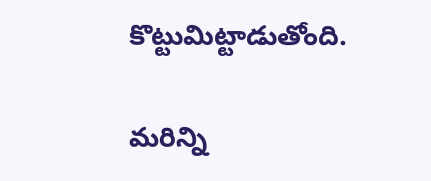కొట్టుమిట్టాడుతోంది.

మరిన్ని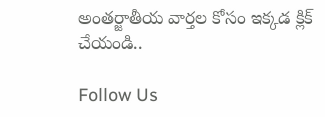అంతర్జాతీయ వార్తల కోసం ఇక్కడ క్లిక్ చేయండి..

Follow Us